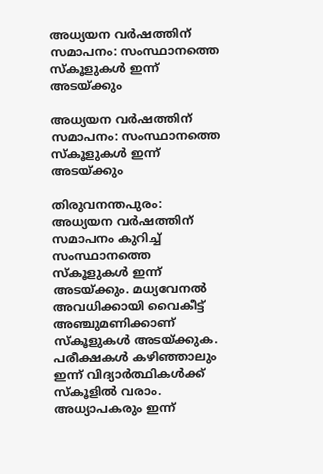അധ്യയന വർഷത്തിന് സമാപനം: സംസ്ഥാനത്തെ സ്കൂളുകൾ ഇന്ന് അടയ്ക്കും

അധ്യയന വർഷത്തിന് സമാപനം: സംസ്ഥാനത്തെ സ്കൂളുകൾ ഇന്ന് അടയ്ക്കും

തിരുവനന്തപുരം: അധ്യയന വര്‍ഷത്തിന് സമാപനം കുറിച്ച് സംസ്ഥാനത്തെ സ്‌കൂളുകള്‍ ഇന്ന് അടയ്ക്കും. മധ്യവേനല്‍ അവധിക്കായി വൈകീട്ട് അഞ്ചുമണിക്കാണ് സ്‌കൂളുകള്‍ അടയ്ക്കുക. പരീക്ഷകള്‍ കഴിഞ്ഞാലും ഇന്ന് വിദ്യാര്‍ത്ഥികള്‍ക്ക് സ്‌കൂളില്‍ വരാം. അധ്യാപകരും ഇന്ന്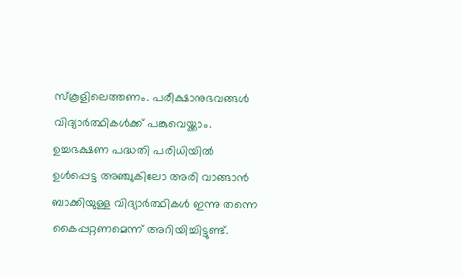സ്‌കൂളിലെത്തണം. പരീക്ഷാനുഭവങ്ങള്‍ വിദ്യാര്‍ത്ഥികള്‍ക്ക് പങ്കുവെയ്ക്കാം. ഉച്ചഭക്ഷണ പദ്ധതി പരിധിയില്‍ ഉള്‍പ്പെട്ട അഞ്ചുകിലോ അരി വാങ്ങാന്‍ ബാക്കിയുള്ള വിദ്യാര്‍ത്ഥികള്‍ ഇന്നു തന്നെ കൈപ്പറ്റണമെന്ന് അറിയിച്ചിട്ടുണ്ട്.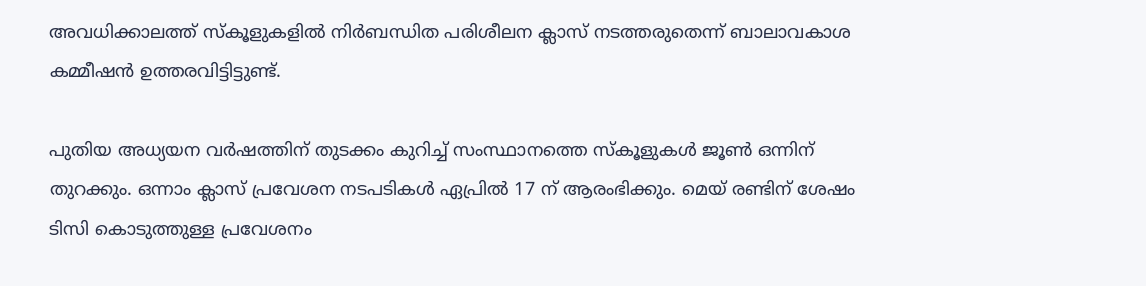അവധിക്കാലത്ത് സ്‌കൂളുകളില്‍ നിര്‍ബന്ധിത പരിശീലന ക്ലാസ് നടത്തരുതെന്ന് ബാലാവകാശ കമ്മീഷന്‍ ഉത്തരവിട്ടിട്ടുണ്ട്.

പുതിയ അധ്യയന വര്‍ഷത്തിന് തുടക്കം കുറിച്ച് സംസ്ഥാനത്തെ സ്‌കൂളുകള്‍ ജൂണ്‍ ഒന്നിന് തുറക്കും. ഒന്നാം ക്ലാസ് പ്രവേശന നടപടികള്‍ ഏപ്രില്‍ 17 ന് ആരംഭിക്കും. മെയ് രണ്ടിന് ശേഷം ടിസി കൊടുത്തുള്ള പ്രവേശനം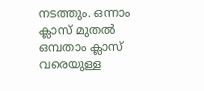നടത്തും. ഒന്നാം ക്ലാസ് മുതല്‍ ഒമ്പതാം ക്ലാസ് വരെയുള്ള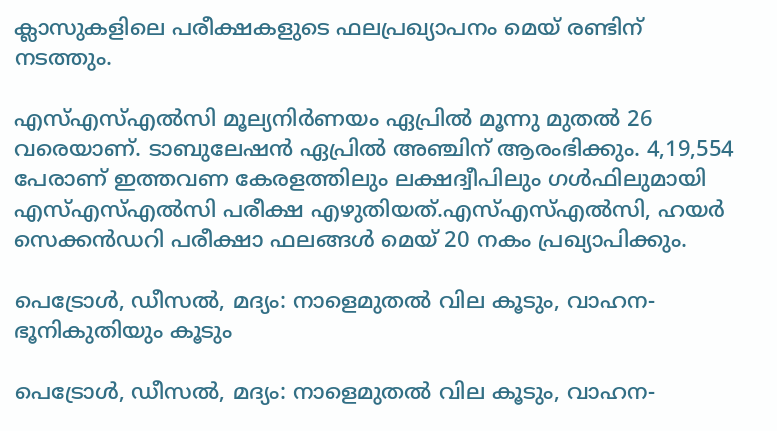ക്ലാസുകളിലെ പരീക്ഷകളുടെ ഫലപ്രഖ്യാപനം മെയ് രണ്ടിന് നടത്തും.

എസ്എസ്എല്‍സി മൂല്യനിര്‍ണയം ഏപ്രില്‍ മൂന്നു മുതല്‍ 26 വരെയാണ്. ടാബുലേഷന്‍ ഏപ്രില്‍ അഞ്ചിന് ആരംഭിക്കും. 4,19,554 പേരാണ് ഇത്തവണ കേരളത്തിലും ലക്ഷദ്വീപിലും ഗള്‍ഫിലുമായി എസ്എസ്എല്‍സി പരീക്ഷ എഴുതിയത്.എസ്എസ്എല്‍സി, ഹയര്‍ സെക്കന്‍ഡറി പരീക്ഷാ ഫലങ്ങള്‍ മെയ് 20 നകം പ്രഖ്യാപിക്കും.

പെട്രോള്‍, ഡീസല്‍, മദ്യം: നാളെമുതല്‍ വില കൂടും, വാഹന-ഭൂനികുതിയും കൂടും

പെട്രോള്‍, ഡീസല്‍, മദ്യം: നാളെമുതല്‍ വില കൂടും, വാഹന-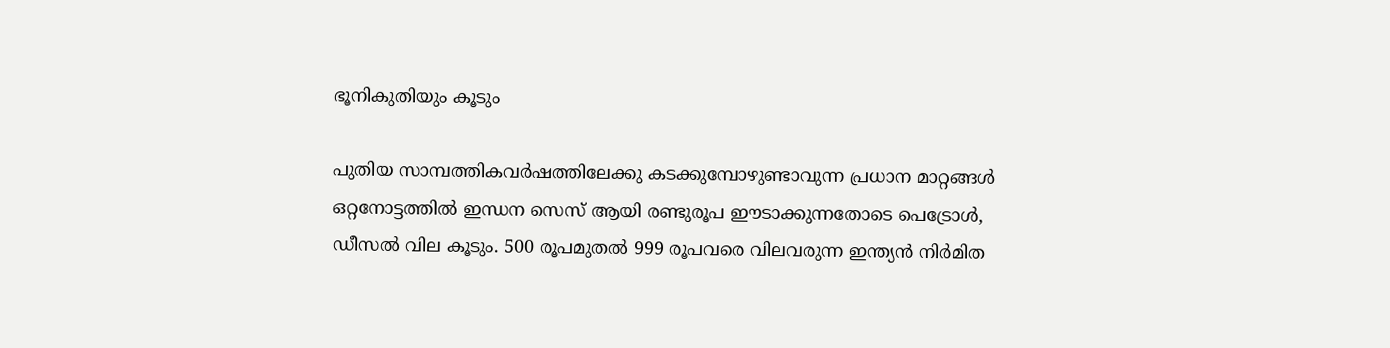ഭൂനികുതിയും കൂടും

പുതിയ സാമ്പത്തികവര്‍ഷത്തിലേക്കു കടക്കുമ്പോഴുണ്ടാവുന്ന പ്രധാന മാറ്റങ്ങള്‍ ഒറ്റനോട്ടത്തില്‍ ഇന്ധന സെസ് ആയി രണ്ടുരൂപ ഈടാക്കുന്നതോടെ പെട്രോള്‍, ഡീസല്‍ വില കൂടും. 500 രൂപമുതല്‍ 999 രൂപവരെ വിലവരുന്ന ഇന്ത്യന്‍ നിര്‍മിത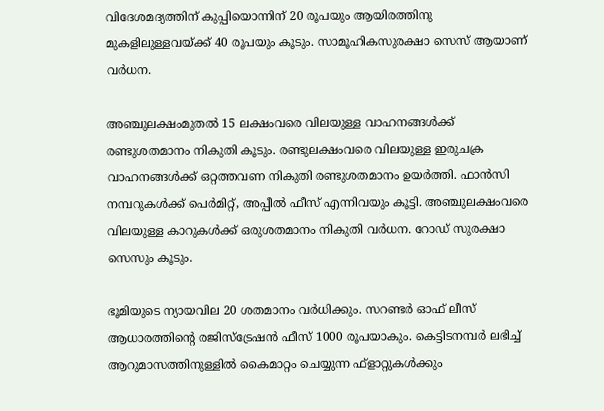വിദേശമദ്യത്തിന് കുപ്പിയൊന്നിന് 20 രൂപയും ആയിരത്തിനു മുകളിലുള്ളവയ്ക്ക് 40 രൂപയും കൂടും. സാമൂഹികസുരക്ഷാ സെസ് ആയാണ് വര്‍ധന.

അഞ്ചുലക്ഷംമുതല്‍ 15 ലക്ഷംവരെ വിലയുള്ള വാഹനങ്ങള്‍ക്ക് രണ്ടുശതമാനം നികുതി കൂടും. രണ്ടുലക്ഷംവരെ വിലയുള്ള ഇരുചക്ര വാഹനങ്ങള്‍ക്ക് ഒറ്റത്തവണ നികുതി രണ്ടുശതമാനം ഉയര്‍ത്തി. ഫാന്‍സി നമ്പറുകള്‍ക്ക് പെര്‍മിറ്റ്, അപ്പീല്‍ ഫീസ് എന്നിവയും കൂട്ടി. അഞ്ചുലക്ഷംവരെ വിലയുള്ള കാറുകള്‍ക്ക് ഒരുശതമാനം നികുതി വര്‍ധന. റോഡ് സുരക്ഷാ സെസും കൂടും.

ഭൂമിയുടെ ന്യായവില 20 ശതമാനം വര്‍ധിക്കും. സറണ്ടര്‍ ഓഫ് ലീസ് ആധാരത്തിന്റെ രജിസ്ട്രേഷന്‍ ഫീസ് 1000 രൂപയാകും. കെട്ടിടനമ്പര്‍ ലഭിച്ച് ആറുമാസത്തിനുള്ളില്‍ കൈമാറ്റം ചെയ്യുന്ന ഫ്‌ളാറ്റുകള്‍ക്കും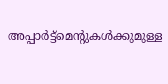അപ്പാര്‍ട്ട്‌മെന്റുകള്‍ക്കുമുള്ള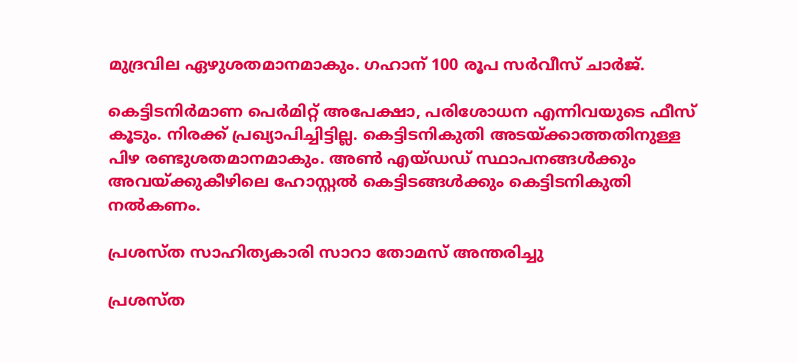മുദ്രവില ഏഴുശതമാനമാകും. ഗഹാന് 100 രൂപ സര്‍വീസ് ചാര്‍ജ്.

കെട്ടിടനിര്‍മാണ പെര്‍മിറ്റ് അപേക്ഷാ, പരിശോധന എന്നിവയുടെ ഫീസ് കൂടും. നിരക്ക് പ്രഖ്യാപിച്ചിട്ടില്ല. കെട്ടിടനികുതി അടയ്ക്കാത്തതിനുള്ള പിഴ രണ്ടുശതമാനമാകും. അണ്‍ എയ്ഡഡ് സ്ഥാപനങ്ങള്‍ക്കും അവയ്ക്കുകീഴിലെ ഹോസ്റ്റല്‍ കെട്ടിടങ്ങള്‍ക്കും കെട്ടിടനികുതി നല്‍കണം.

പ്രശസ്ത സാഹിത്യകാരി സാറാ തോമസ് അന്തരിച്ചു

പ്രശസ്ത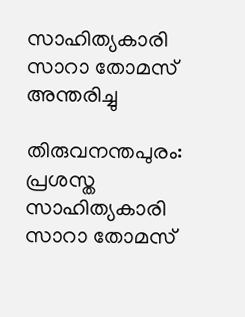സാഹിത്യകാരി സാറാ തോമസ് അന്തരിച്ചു

തിരുവനന്തപുരം: പ്രശസ്ത സാഹിത്യകാരി സാറാ തോമസ്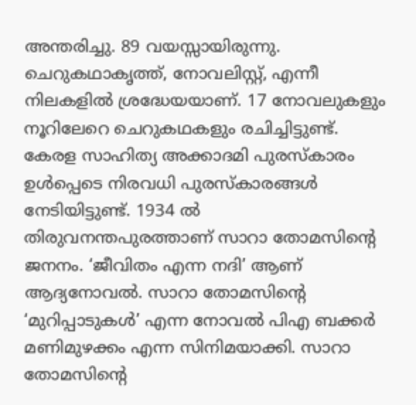അന്തരിച്ചു. 89 വയസ്സായിരുന്നു. ചെറുകഥാകൃത്ത്, നോവലിസ്റ്റ്, എന്നീ നിലകളില്‍ ശ്രദ്ധേയയാണ്. 17 നോവലുകളും നൂറിലേറെ ചെറുകഥകളും രചിച്ചിട്ടുണ്ട്. കേരള സാഹിത്യ അക്കാദമി പുരസ്‌കാരം ഉള്‍പ്പെടെ നിരവധി പുരസ്‌കാരങ്ങള്‍ നേടിയിട്ടുണ്ട്. 1934 ല്‍ തിരുവനന്തപുരത്താണ് സാറാ തോമസിന്റെ ജനനം. ‘ജീവിതം എന്ന നദി’ ആണ് ആദ്യനോവല്‍. സാറാ തോമസിന്റെ ‘മുറിപ്പാടുകള്‍’ എന്ന നോവല്‍ പിഎ ബക്കര്‍ മണിമുഴക്കം എന്ന സിനിമയാക്കി. സാറാ തോമസിന്റെ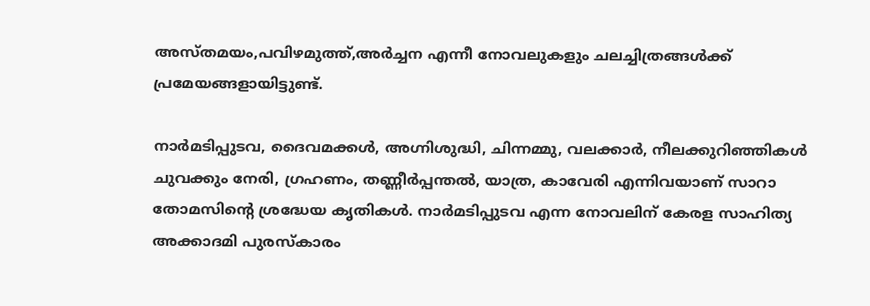അസ്തമയം,പവിഴമുത്ത്,അര്‍ച്ചന എന്നീ നോവലുകളും ചലച്ചിത്രങ്ങള്‍ക്ക് പ്രമേയങ്ങളായിട്ടുണ്ട്.

നാര്‍മടിപ്പുടവ, ദൈവമക്കള്‍, അഗ്നിശുദ്ധി, ചിന്നമ്മു, വലക്കാര്‍, നീലക്കുറിഞ്ഞികള്‍ ചുവക്കും നേരി, ഗ്രഹണം, തണ്ണീര്‍പ്പന്തല്‍, യാത്ര, കാവേരി എന്നിവയാണ് സാറാ തോമസിന്റെ ശ്രദ്ധേയ കൃതികള്‍. നാര്‍മടിപ്പുടവ എന്ന നോവലിന് കേരള സാഹിത്യ അക്കാദമി പുരസ്‌കാരം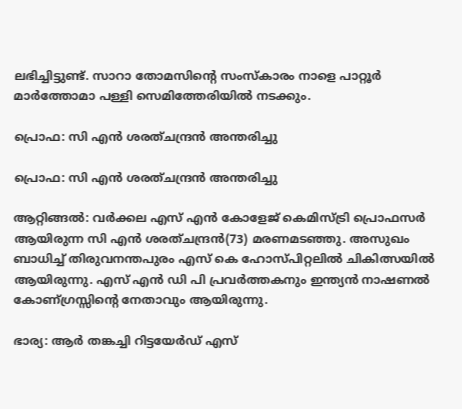ലഭിച്ചിട്ടുണ്ട്. സാറാ തോമസിന്റെ സംസ്‌കാരം നാളെ പാറ്റൂര്‍ മാര്‍ത്തോമാ പള്ളി സെമിത്തേരിയില്‍ നടക്കും.

പ്രൊഫ: സി എൻ ശരത്ചന്ദ്രൻ അന്തരിച്ചു

പ്രൊഫ: സി എൻ ശരത്ചന്ദ്രൻ അന്തരിച്ചു

ആറ്റിങ്ങൽ: വർക്കല എസ് എൻ കോളേജ് കെമിസ്ട്രി പ്രൊഫസർ ആയിരുന്ന സി എൻ ശരത്ചന്ദ്രൻ(73) മരണമടഞ്ഞു. അസുഖം ബാധിച്ച് തിരുവനന്തപുരം എസ് കെ ഹോസ്പിറ്റലിൽ ചികിത്സയിൽ ആയിരുന്നു. എസ് എൻ ഡി പി പ്രവർത്തകനും ഇന്ത്യൻ നാഷണൽ കോണ്ഗ്രസ്സിന്റെ നേതാവും ആയിരുന്നു.

ഭാര്യ: ആർ തങ്കച്ചി റിട്ടയേർഡ് എസ്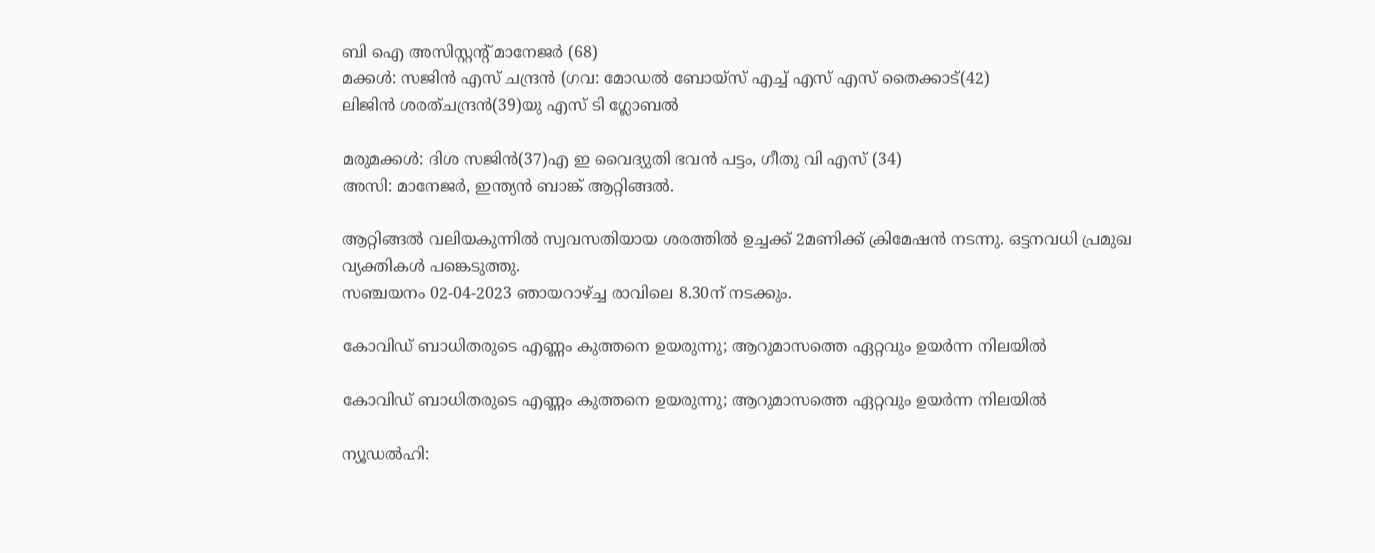ബി ഐ അസിസ്റ്റന്റ് മാനേജർ (68)
മക്കൾ: സജിൻ എസ് ചന്ദ്രൻ (ഗവ: മോഡൽ ബോയ്സ് എച്ച് എസ് എസ് തൈക്കാട്(42)
ലിജിൻ ശരത്ചന്ദ്രൻ(39)യു എസ് ടി ഗ്ലോബൽ

മരുമക്കൾ: ദിശ സജിൻ(37)എ ഇ വൈദ്യുതി ഭവൻ പട്ടം, ഗീതു വി എസ് (34)
അസി: മാനേജർ, ഇന്ത്യൻ ബാങ്ക് ആറ്റിങ്ങൽ.

ആറ്റിങ്ങൽ വലിയകുന്നിൽ സ്വവസതിയായ ശരത്തിൽ ഉച്ചക്ക് 2മണിക്ക് ക്രിമേഷൻ നടന്നു. ഒട്ടനവധി പ്രമുഖ വ്യക്തികൾ പങ്കെടുത്തു.
സഞ്ചയനം 02-04-2023 ഞായറാഴ്ച്ച രാവിലെ 8.30ന് നടക്കും.

കോവിഡ് ബാധിതരുടെ എണ്ണം കുത്തനെ ഉയരുന്നു; ആറുമാസത്തെ ഏറ്റവും ഉയര്‍ന്ന നിലയില്‍

കോവിഡ് ബാധിതരുടെ എണ്ണം കുത്തനെ ഉയരുന്നു; ആറുമാസത്തെ ഏറ്റവും ഉയര്‍ന്ന നിലയില്‍

ന്യൂഡല്‍ഹി: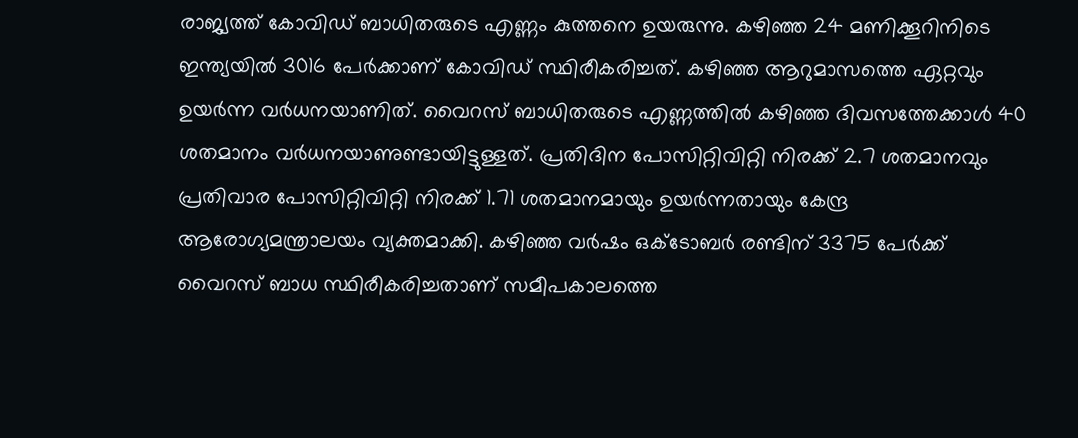രാജ്യത്ത് കോവിഡ് ബാധിതരുടെ എണ്ണം കുത്തനെ ഉയരുന്നു. കഴിഞ്ഞ 24 മണിക്കൂറിനിടെ ഇന്ത്യയില്‍ 3016 പേര്‍ക്കാണ് കോവിഡ് സ്ഥിരീകരിച്ചത്. കഴിഞ്ഞ ആറുമാസത്തെ ഏറ്റവും ഉയര്‍ന്ന വര്‍ധനയാണിത്. വൈറസ് ബാധിതരുടെ എണ്ണത്തില്‍ കഴിഞ്ഞ ദിവസത്തേക്കാള്‍ 40 ശതമാനം വര്‍ധനയാണുണ്ടായിട്ടുള്ളത്. പ്രതിദിന പോസിറ്റിവിറ്റി നിരക്ക് 2.7 ശതമാനവും പ്രതിവാര പോസിറ്റിവിറ്റി നിരക്ക് 1.71 ശതമാനമായും ഉയര്‍ന്നതായും കേന്ദ്ര ആരോഗ്യമന്ത്രാലയം വ്യക്തമാക്കി. കഴിഞ്ഞ വര്‍ഷം ഒക്ടോബര്‍ രണ്ടിന് 3375 പേര്‍ക്ക് വൈറസ് ബാധ സ്ഥിരീകരിച്ചതാണ് സമീപകാലത്തെ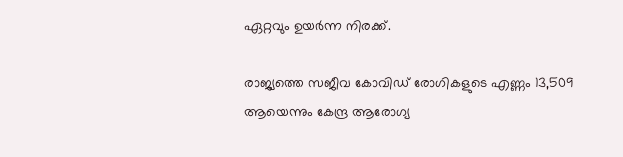ഏറ്റവും ഉയര്‍ന്ന നിരക്ക്.

രാജ്യത്തെ സജീവ കോവിഡ് രോഗികളുടെ എണ്ണം 13,509 ആയെന്നും കേന്ദ്ര ആരോഗ്യ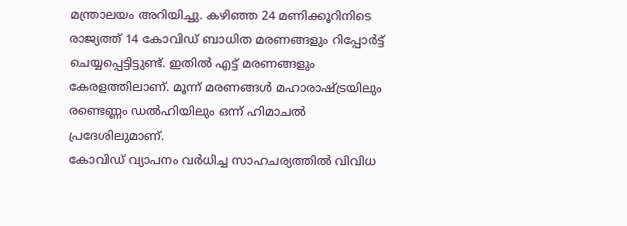മന്ത്രാലയം അറിയിച്ചു. കഴിഞ്ഞ 24 മണിക്കൂറിനിടെ രാജ്യത്ത് 14 കോവിഡ് ബാധിത മരണങ്ങളും റിപ്പോര്‍ട്ട് ചെയ്യപ്പെട്ടിട്ടുണ്ട്. ഇതില്‍ എട്ട് മരണങ്ങളും കേരളത്തിലാണ്. മൂന്ന് മരണങ്ങള്‍ മഹാരാഷ്ട്രയിലും രണ്ടെണ്ണം ഡല്‍ഹിയിലും ഒന്ന് ഹിമാചല്‍ പ്രദേശിലുമാണ്.
കോവിഡ് വ്യാപനം വര്‍ധിച്ച സാഹചര്യത്തില്‍ വിവിധ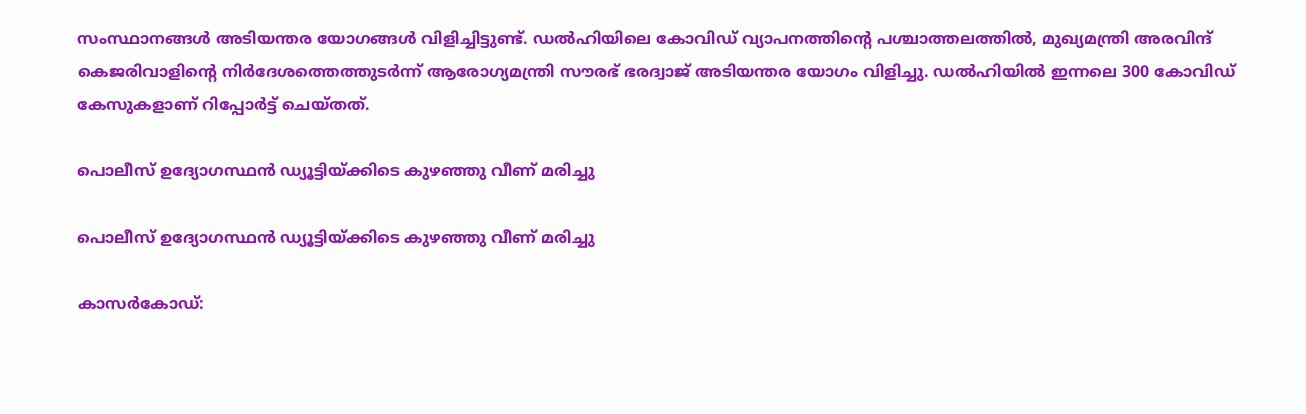സംസ്ഥാനങ്ങള്‍ അടിയന്തര യോഗങ്ങള്‍ വിളിച്ചിട്ടുണ്ട്. ഡല്‍ഹിയിലെ കോവിഡ് വ്യാപനത്തിന്റെ പശ്ചാത്തലത്തില്‍, മുഖ്യമന്ത്രി അരവിന്ദ് കെജരിവാളിന്റെ നിര്‍ദേശത്തെത്തുടര്‍ന്ന് ആരോഗ്യമന്ത്രി സൗരഭ് ഭരദ്വാജ് അടിയന്തര യോഗം വിളിച്ചു. ഡല്‍ഹിയില്‍ ഇന്നലെ 300 കോവിഡ് കേസുകളാണ് റിപ്പോര്‍ട്ട് ചെയ്തത്.

പൊലീസ് ഉദ്യോഗസ്ഥൻ ഡ്യൂട്ടിയ്ക്കിടെ കുഴഞ്ഞു വീണ് മരിച്ചു

പൊലീസ് ഉദ്യോഗസ്ഥൻ ഡ്യൂട്ടിയ്ക്കിടെ കുഴഞ്ഞു വീണ് മരിച്ചു

കാസർകോഡ്: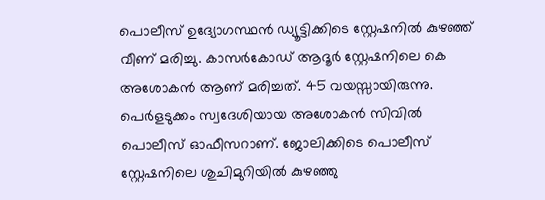പൊലീസ് ഉദ്യോഗസ്ഥൻ ഡ്യൂട്ടിക്കിടെ സ്റ്റേഷനിൽ കുഴഞ്ഞ് വീണ് മരിച്ചു. കാസർകോഡ് ആദൂർ സ്റ്റേഷനിലെ കെ അശോകൻ ആണ് മരിച്ചത്. 45 വയസ്സായിരുന്നു.
പെർളടുക്കം സ്വദേശിയായ അശോകൻ സിവിൽ പൊലീസ് ഓഫീസറാണ്. ജോലിക്കിടെ പൊലീസ് സ്റ്റേഷനിലെ ശുചിമുറിയിൽ കുഴഞ്ഞു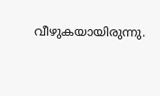വീഴുകയായിരുന്നു.